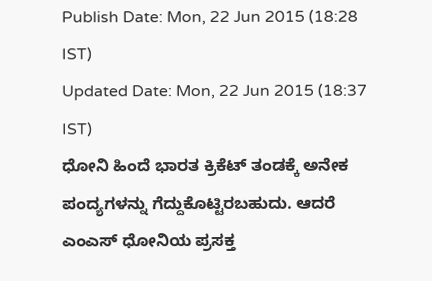Publish Date: Mon, 22 Jun 2015 (18:28 IST)
Updated Date: Mon, 22 Jun 2015 (18:37 IST)
ಧೋನಿ ಹಿಂದೆ ಭಾರತ ಕ್ರಿಕೆಟ್ ತಂಡಕ್ಕೆ ಅನೇಕ ಪಂದ್ಯಗಳನ್ನು ಗೆದ್ದುಕೊಟ್ಟಿರಬಹುದು. ಆದರೆ ಎಂಎಸ್ ಧೋನಿಯ ಪ್ರಸಕ್ತ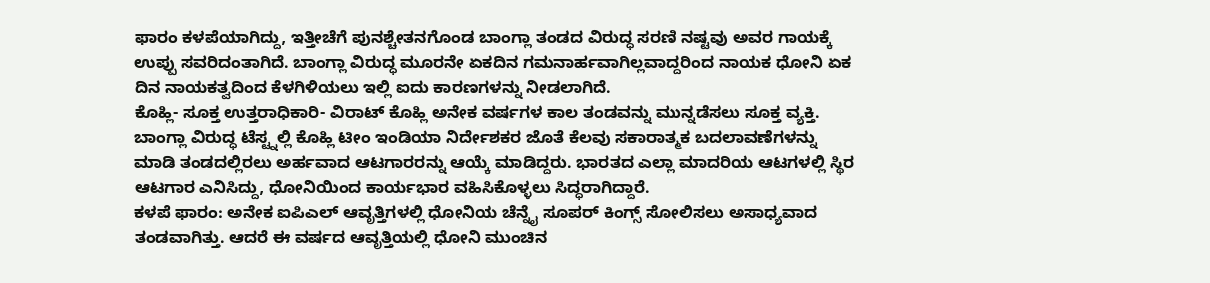ಫಾರಂ ಕಳಪೆಯಾಗಿದ್ದು, ಇತ್ತೀಚೆಗೆ ಪುನಶ್ಚೇತನಗೊಂಡ ಬಾಂಗ್ಲಾ ತಂಡದ ವಿರುದ್ಧ ಸರಣಿ ನಷ್ಟವು ಅವರ ಗಾಯಕ್ಕೆ ಉಪ್ಪು ಸವರಿದಂತಾಗಿದೆ. ಬಾಂಗ್ಲಾ ವಿರುದ್ಧ ಮೂರನೇ ಏಕದಿನ ಗಮನಾರ್ಹವಾಗಿಲ್ಲವಾದ್ದರಿಂದ ನಾಯಕ ಧೋನಿ ಏಕ ದಿನ ನಾಯಕತ್ವದಿಂದ ಕೆಳಗಿಳಿಯಲು ಇಲ್ಲಿ ಐದು ಕಾರಣಗಳನ್ನು ನೀಡಲಾಗಿದೆ.
ಕೊಹ್ಲಿ- ಸೂಕ್ತ ಉತ್ತರಾಧಿಕಾರಿ- ವಿರಾಟ್ ಕೊಹ್ಲಿ ಅನೇಕ ವರ್ಷಗಳ ಕಾಲ ತಂಡವನ್ನು ಮುನ್ನಡೆಸಲು ಸೂಕ್ತ ವ್ಯಕ್ತಿ. ಬಾಂಗ್ಲಾ ವಿರುದ್ಧ ಟೆಸ್ಟ್ನಲ್ಲಿ ಕೊಹ್ಲಿ ಟೀಂ ಇಂಡಿಯಾ ನಿರ್ದೇಶಕರ ಜೊತೆ ಕೆಲವು ಸಕಾರಾತ್ಮಕ ಬದಲಾವಣೆಗಳನ್ನು ಮಾಡಿ ತಂಡದಲ್ಲಿರಲು ಅರ್ಹವಾದ ಆಟಗಾರರನ್ನು ಆಯ್ಕೆ ಮಾಡಿದ್ದರು. ಭಾರತದ ಎಲ್ಲಾ ಮಾದರಿಯ ಆಟಗಳಲ್ಲಿ ಸ್ಥಿರ ಆಟಗಾರ ಎನಿಸಿದ್ದು, ಧೋನಿಯಿಂದ ಕಾರ್ಯಭಾರ ವಹಿಸಿಕೊಳ್ಳಲು ಸಿದ್ಧರಾಗಿದ್ದಾರೆ.
ಕಳಪೆ ಫಾರಂ: ಅನೇಕ ಐಪಿಎಲ್ ಆವೃತ್ತಿಗಳಲ್ಲಿ ಧೋನಿಯ ಚೆನ್ನೈ ಸೂಪರ್ ಕಿಂಗ್ಸ್ ಸೋಲಿಸಲು ಅಸಾಧ್ಯವಾದ ತಂಡವಾಗಿತ್ತು. ಆದರೆ ಈ ವರ್ಷದ ಆವೃತ್ತಿಯಲ್ಲಿ ಧೋನಿ ಮುಂಚಿನ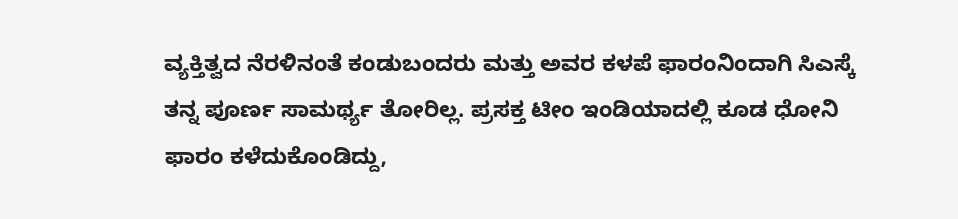ವ್ಯಕ್ತಿತ್ವದ ನೆರಳಿನಂತೆ ಕಂಡುಬಂದರು ಮತ್ತು ಅವರ ಕಳಪೆ ಫಾರಂನಿಂದಾಗಿ ಸಿಎಸ್ಕೆ ತನ್ನ ಪೂರ್ಣ ಸಾಮರ್ಥ್ಯ ತೋರಿಲ್ಲ. ಪ್ರಸಕ್ತ ಟೀಂ ಇಂಡಿಯಾದಲ್ಲಿ ಕೂಡ ಧೋನಿ ಫಾರಂ ಕಳೆದುಕೊಂಡಿದ್ದು,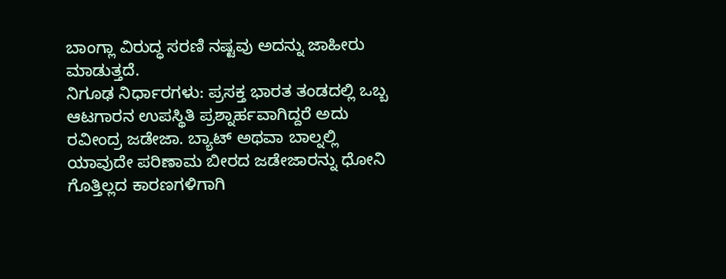ಬಾಂಗ್ಲಾ ವಿರುದ್ಧ ಸರಣಿ ನಷ್ಟವು ಅದನ್ನು ಜಾಹೀರು ಮಾಡುತ್ತದೆ.
ನಿಗೂಢ ನಿರ್ಧಾರಗಳು: ಪ್ರಸಕ್ತ ಭಾರತ ತಂಡದಲ್ಲಿ ಒಬ್ಬ ಆಟಗಾರನ ಉಪಸ್ಥಿತಿ ಪ್ರಶ್ನಾರ್ಹವಾಗಿದ್ದರೆ ಅದು ರವೀಂದ್ರ ಜಡೇಜಾ. ಬ್ಯಾಟ್ ಅಥವಾ ಬಾಲ್ನಲ್ಲಿ ಯಾವುದೇ ಪರಿಣಾಮ ಬೀರದ ಜಡೇಜಾರನ್ನು ಧೋನಿ ಗೊತ್ತಿಲ್ಲದ ಕಾರಣಗಳಿಗಾಗಿ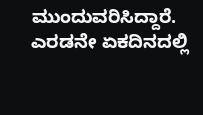ಮುಂದುವರಿಸಿದ್ದಾರೆ. ಎರಡನೇ ಏಕದಿನದಲ್ಲಿ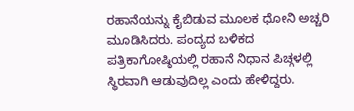ರಹಾನೆಯನ್ನು ಕೈಬಿಡುವ ಮೂಲಕ ಧೋನಿ ಅಚ್ಚರಿ ಮೂಡಿಸಿದರು. ಪಂದ್ಯದ ಬಳಿಕದ ಪತ್ರಿಕಾಗೋಷ್ಠಿಯಲ್ಲಿ ರಹಾನೆ ನಿಧಾನ ಪಿಚ್ಗಳಲ್ಲಿ ಸ್ಥಿರವಾಗಿ ಆಡುವುದಿಲ್ಲ ಎಂದು ಹೇಳಿದ್ದರು.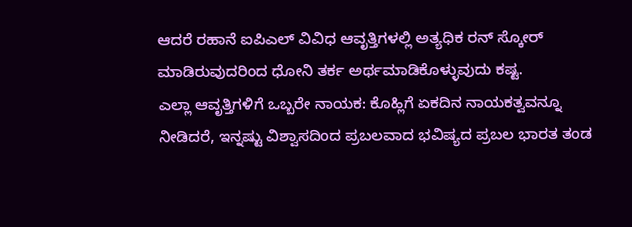ಆದರೆ ರಹಾನೆ ಐಪಿಎಲ್ ವಿವಿಧ ಆವೃತ್ತಿಗಳಲ್ಲಿ ಅತ್ಯಧಿಕ ರನ್ ಸ್ಕೋರ್ ಮಾಡಿರುವುದರಿಂದ ಧೋನಿ ತರ್ಕ ಅರ್ಥಮಾಡಿಕೊಳ್ಳುವುದು ಕಷ್ಟ.
ಎಲ್ಲಾ ಆವೃತ್ತಿಗಳಿಗೆ ಒಬ್ಬರೇ ನಾಯಕ: ಕೊಹ್ಲಿಗೆ ಏಕದಿನ ನಾಯಕತ್ವವನ್ನೂ ನೀಡಿದರೆ, ಇನ್ನಷ್ಟು ವಿಶ್ವಾಸದಿಂದ ಪ್ರಬಲವಾದ ಭವಿಷ್ಯದ ಪ್ರಬಲ ಭಾರತ ತಂಡ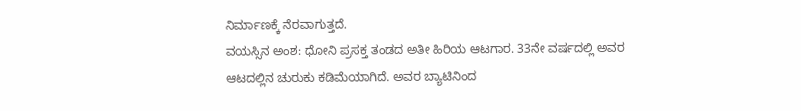ನಿರ್ಮಾಣಕ್ಕೆ ನೆರವಾಗುತ್ತದೆ.
ವಯಸ್ಸಿನ ಅಂಶ: ಧೋನಿ ಪ್ರಸಕ್ತ ತಂಡದ ಅತೀ ಹಿರಿಯ ಆಟಗಾರ. 33ನೇ ವರ್ಷದಲ್ಲಿ ಅವರ ಆಟದಲ್ಲಿನ ಚುರುಕು ಕಡಿಮೆಯಾಗಿದೆ. ಅವರ ಬ್ಯಾಟಿನಿಂದ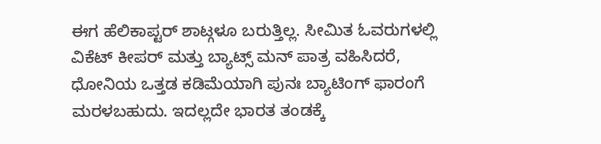ಈಗ ಹೆಲಿಕಾಪ್ಟರ್ ಶಾಟ್ಗಳೂ ಬರುತ್ತಿಲ್ಲ. ಸೀಮಿತ ಓವರುಗಳಲ್ಲಿ ವಿಕೆಟ್ ಕೀಪರ್ ಮತ್ತು ಬ್ಯಾಟ್ಸ್ ಮನ್ ಪಾತ್ರ ವಹಿಸಿದರೆ, ಧೋನಿಯ ಒತ್ತಡ ಕಡಿಮೆಯಾಗಿ ಪುನಃ ಬ್ಯಾಟಿಂಗ್ ಫಾರಂಗೆ ಮರಳಬಹುದು. ಇದಲ್ಲದೇ ಭಾರತ ತಂಡಕ್ಕೆ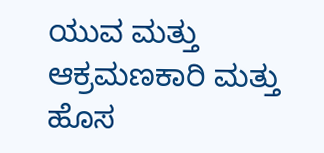ಯುವ ಮತ್ತು ಆಕ್ರಮಣಕಾರಿ ಮತ್ತು ಹೊಸ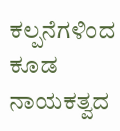ಕಲ್ಪನೆಗಳಿಂದ ಕೂಡ ನಾಯಕತ್ವದ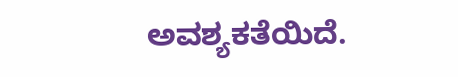ಅವಶ್ಯಕತೆಯಿದೆ.